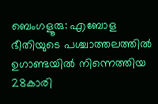ബെംഗളൂരു: എബോള ഭീതിയുടെ പശ്ചാത്തലത്തില്‍ ഉഗാണ്ടയില്‍ നിന്നെത്തിയ 28കാരി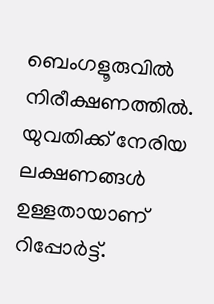ബെംഗളൂരുവില്‍ നിരീക്ഷണത്തില്‍. യുവതിക്ക് നേരിയ ലക്ഷണങ്ങള്‍ ഉള്ളതായാണ് റിപ്പോര്‍ട്ട്.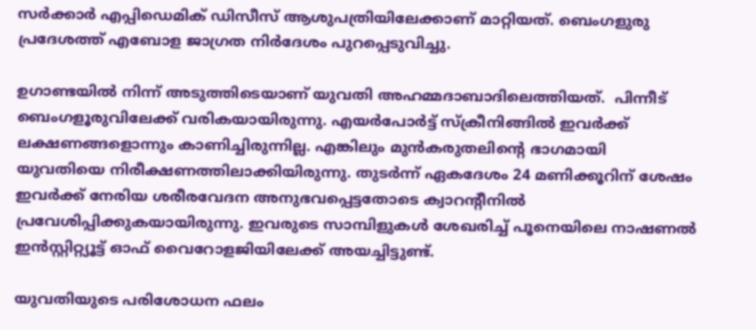സര്‍ക്കാര്‍ എപ്പിഡെമിക് ഡിസീസ് ആശുപത്രിയിലേക്കാണ് മാറ്റിയത്. ബെംഗളുരു പ്രദേശത്ത് എബോള ജാഗ്രത നിര്‍ദേശം പുറപ്പെടുവിച്ചു.

ഉഗാണ്ടയില്‍ നിന്ന് അടുത്തിടെയാണ് യുവതി അഹമ്മദാബാദിലെത്തിയത്.  പിന്നീട് ബെംഗളൂരുവിലേക്ക് വരികയായിരുന്നു. എയര്‍പോര്‍ട്ട് സ്‌ക്രീനിങ്ങില്‍ ഇവര്‍ക്ക് ലക്ഷണങ്ങളൊന്നും കാണിച്ചിരുന്നില്ല. എങ്കിലും മുന്‍കരുതലിന്റെ ഭാഗമായി യുവതിയെ നിരീക്ഷണത്തിലാക്കിയിരുന്നു. തുടര്‍ന്ന് ഏകദേശം 24 മണിക്കൂറിന് ശേഷം ഇവര്‍ക്ക് നേരിയ ശരീരവേദന അനുഭവപ്പെട്ടതോടെ ക്വാറന്റീനില്‍ പ്രവേശിപ്പിക്കുകയായിരുന്നു. ഇവരുടെ സാമ്പിളുകള്‍ ശേഖരിച്ച് പൂനെയിലെ നാഷണല്‍ ഇന്‍സ്റ്റിറ്റ്യൂട്ട് ഓഫ് വൈറോളജിയിലേക്ക് അയച്ചിട്ടുണ്ട്.

യുവതിയുടെ പരിശോധന ഫലം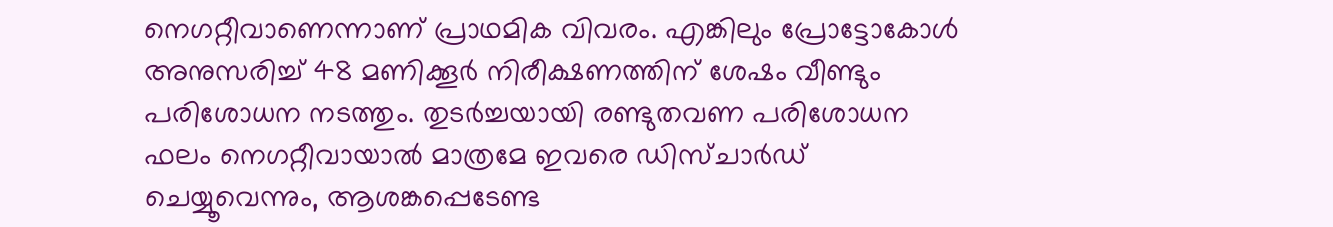നെഗറ്റീവാണെന്നാണ് പ്രാഥമിക വിവരം. എങ്കിലും പ്രോട്ടോകോള്‍ അനുസരിച്ച് 48 മണിക്കൂര്‍ നിരീക്ഷണത്തിന് ശേഷം വീണ്ടും പരിശോധന നടത്തും. തുടര്‍ച്ചയായി രണ്ടുതവണ പരിശോധന ഫലം നെഗറ്റീവായാല്‍ മാത്രമേ ഇവരെ ഡിസ്ചാര്‍ഡ് ചെയ്യൂവെന്നും, ആശങ്കപ്പെടേണ്ട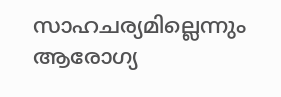സാഹചര്യമില്ലെന്നും ആരോഗ്യ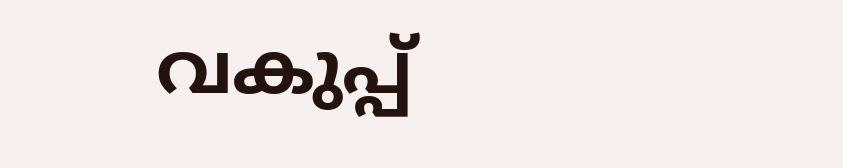വകുപ്പ്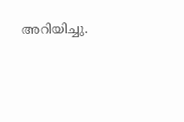അറിയിച്ചു.